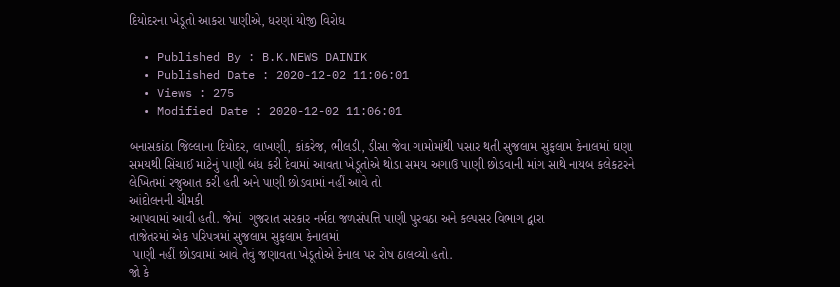દિયોદરના ખેડૂતો આકરા પાણીએ, ધરણાં યોજી વિરોધ

  • Published By : B.K.NEWS DAINIK
  • Published Date : 2020-12-02 11:06:01
  • Views : 275
  • Modified Date : 2020-12-02 11:06:01

બનાસકાંઠા જિલ્લાના દિયોદર, લાખણી, કાંકરેજ, ભીલડી, ડીસા જેવા ગામોમાંથી પસાર થતી સુજલામ સુફલામ કેનાલમાં ઘણા સમયથી સિંચાઈ માટેનું પાણી બંધ કરી દેવામાં આવતા ખેડૂતોએ થોડા સમય અગાઉ પાણી છોડવાની માંગ સાથે નાયબ કલેકટરને લેખિતમાં રજુઆત કરી હતી અને પાણી છોડવામાં નહીં આવે તો
આંદોલનની ચીમકી
આપવામાં આવી હતી. જેમાં  ગુજરાત સરકાર નર્મદા જળસંપત્તિ પાણી પુરવઠા અને કલ્પસર વિભાગ દ્વારા
તાજેતરમાં એક પરિપત્રમાં સુજલામ સુફલામ કેનાલમાં
 પાણી નહીં છોડવામાં આવે તેવું જણાવતા ખેડૂતોએ કેનાલ પર રોષ ઠાલવ્યો હતો.
જો કે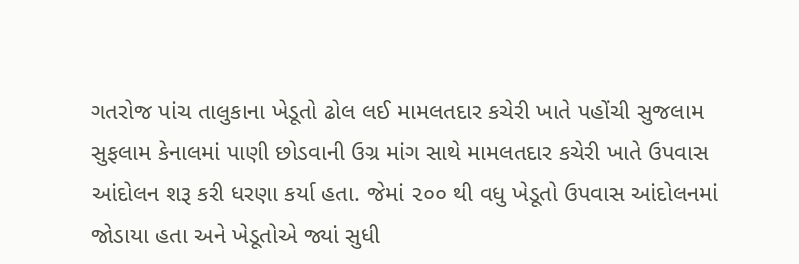ગતરોજ પાંચ તાલુકાના ખેડૂતો ઢોલ લઈ મામલતદાર કચેરી ખાતે પહોંચી સુજલામ સુફલામ કેનાલમાં પાણી છોડવાની ઉગ્ર માંગ સાથે મામલતદાર કચેરી ખાતે ઉપવાસ આંદોલન શરૂ કરી ધરણા કર્યા હતા. જેમાં ૨૦૦ થી વધુ ખેડૂતો ઉપવાસ આંદોલનમાં જોડાયા હતા અને ખેડૂતોએ જ્યાં સુધી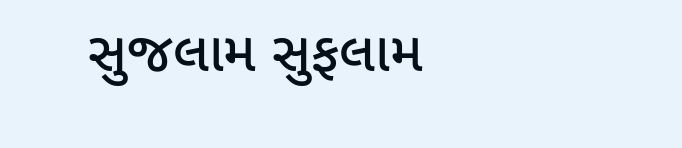સુજલામ સુફલામ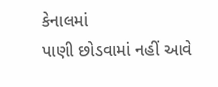કેનાલમાં
પાણી છોડવામાં નહીં આવે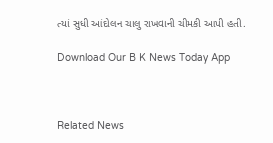ત્યાં સુધી આંદોલન ચાલુ રાખવાની ચીમકી આપી હતી.

Download Our B K News Today App



Related News